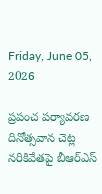Friday, June 05, 2026

ప్రపంచ పర్యావరణ దినోత్సవాన చెట్ల నరికివేతపై బీఆర్ఎస్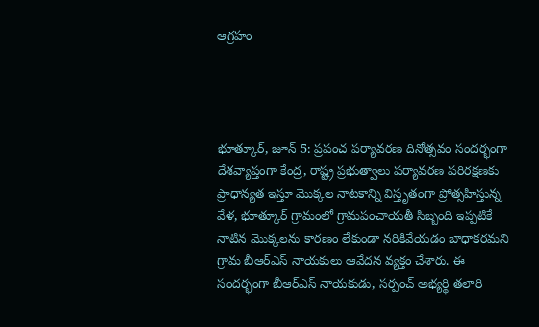ఆగ్రహం




భూత్కూర్, జూన్ 5: ప్రపంచ పర్యావరణ దినోత్సవం సందర్భంగా దేశవ్యాప్తంగా కేంద్ర, రాష్ట్ర ప్రభుత్వాలు పర్యావరణ పరిరక్షణకు ప్రాధాన్యత ఇస్తూ మొక్కల నాటకాన్ని విస్తృతంగా ప్రోత్సహిస్తున్న వేళ, భూత్కూర్ గ్రామంలో గ్రామపంచాయతీ సిబ్బంది ఇప్పటికే నాటిన మొక్కలను కారణం లేకుండా నరికివేయడం బాధాకరమని గ్రామ బీఆర్ఎస్ నాయకులు ఆవేదన వ్యక్తం చేశారు. ఈ సందర్భంగా బీఆర్ఎస్ నాయకుడు, సర్పంచ్ అభ్యర్థి తలారి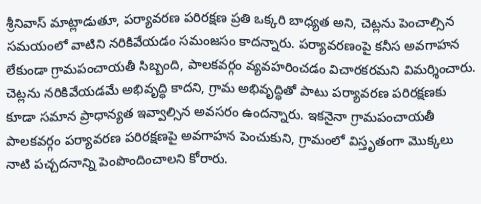శ్రీనివాస్ మాట్లాడుతూ, పర్యావరణ పరిరక్షణ ప్రతి ఒక్కరి బాధ్యత అని, చెట్లను పెంచాల్సిన సమయంలో వాటిని నరికివేయడం సమంజసం కాదన్నారు. పర్యావరణంపై కనీస అవగాహన లేకుండా గ్రామపంచాయతీ సిబ్బంది, పాలకవర్గం వ్యవహరించడం విచారకరమని విమర్శించారు. చెట్లను నరికివేయడమే అభివృద్ధి కాదని, గ్రామ అభివృద్ధితో పాటు పర్యావరణ పరిరక్షణకు కూడా సమాన ప్రాధాన్యత ఇవ్వాల్సిన అవసరం ఉందన్నారు. ఇకనైనా గ్రామపంచాయతీ పాలకవర్గం పర్యావరణ పరిరక్షణపై అవగాహన పెంచుకుని, గ్రామంలో విస్తృతంగా మొక్కలు నాటి పచ్చదనాన్ని పెంపొందించాలని కోరారు.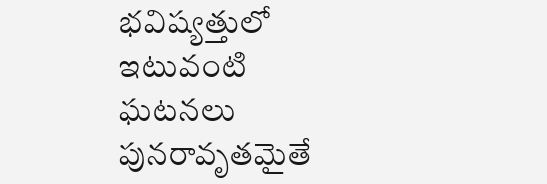భవిష్యత్తులో ఇటువంటి ఘటనలు పునరావృతమైతే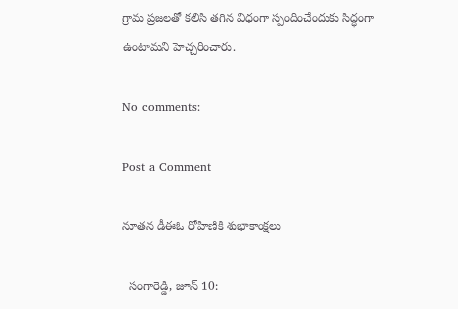గ్రామ ప్రజలతో కలిసి తగిన విధంగా స్పందించేందుకు సిద్ధంగా ఉంటామని హెచ్చరించారు.

No comments:

Post a Comment

నూతన డీఈఓ రోహిణికి శుభాకాంక్షలు

  సంగారెడ్డి, జూన్ 10: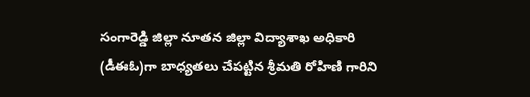సంగారెడ్డి జిల్లా నూతన జిల్లా విద్యాశాఖ అధికారి (డీఈఓ)గా బాధ్యతలు చేపట్టిన శ్రీమతి రోహిణి గారిని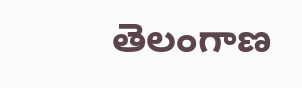తెలంగాణ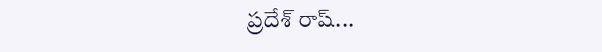ప్రదేశ్ రాష్...